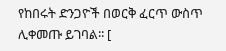የከበሩት ድንጋዮች በወርቅ ፈርጥ ውስጥ ሊቀመጡ ይገባል፡፡ [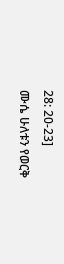28: 20-23]
ሙሴ ሁለቱን የወርቅ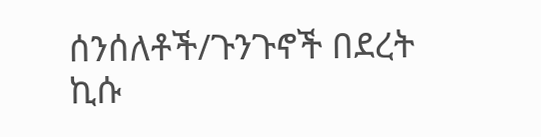ሰንሰለቶች/ጉንጉኖች በደረት ኪሱ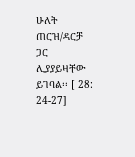ሁለት ጠርዝ/ዳርቻ ጋር ሊያያይዛቸው ይገባል፡፡ [ 28: 24-27]